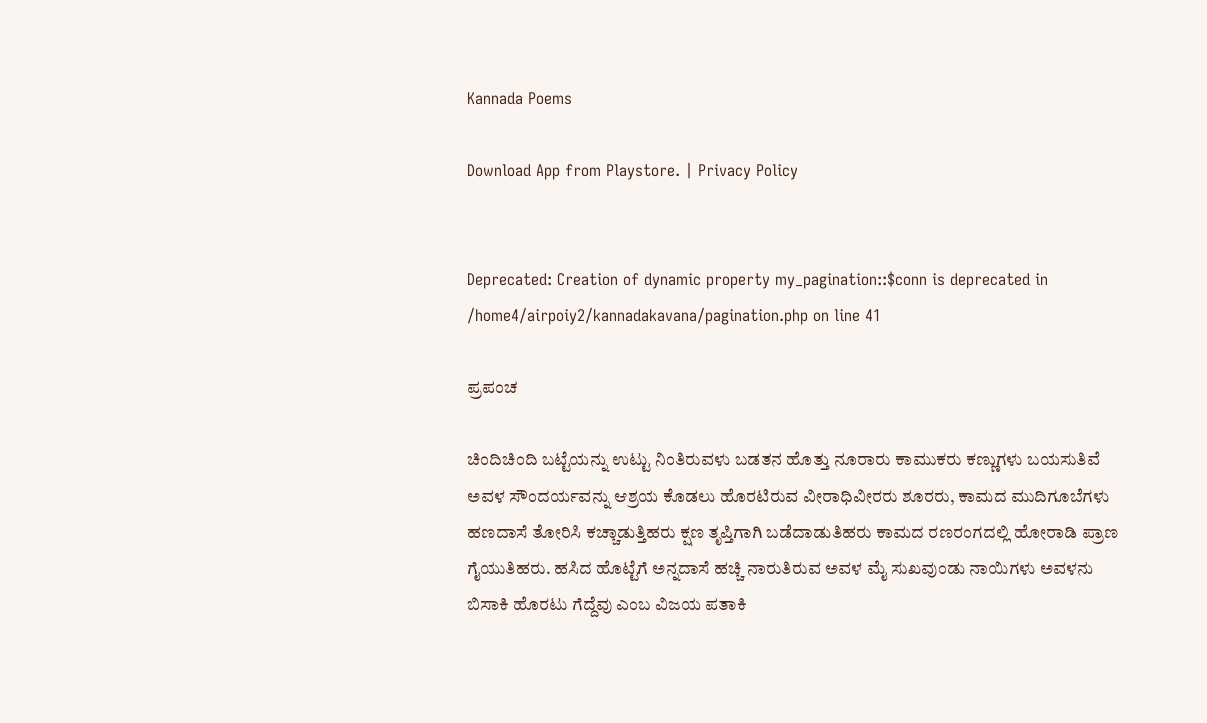Kannada Poems

Download App from Playstore. | Privacy Policy


Deprecated: Creation of dynamic property my_pagination::$conn is deprecated in /home4/airpoiy2/kannadakavana/pagination.php on line 41

ಪ್ರಪಂಚ

ಚಿಂದಿಚಿಂದಿ ಬಟ್ಟೆಯನ್ನು ಉಟ್ಟು ನಿಂತಿರುವಳು ಬಡತನ ಹೊತ್ತು ನೂರಾರು ಕಾಮುಕರು ಕಣ್ಣುಗಳು ಬಯಸುತಿವೆ ಅವಳ ಸೌಂದರ್ಯವನ್ನು ಆಶ್ರಯ ಕೊಡಲು ಹೊರಟಿರುವ ವೀರಾಧಿವೀರರು ಶೂರರು, ಕಾಮದ ಮುದಿಗೂಬೆಗಳು ಹಣದಾಸೆ ತೋರಿಸಿ ಕಚ್ಚಾಡುತ್ತಿಹರು ಕ್ಷಣ ತೃಪ್ತಿಗಾಗಿ ಬಡೆದಾಡುತಿಹರು ಕಾಮದ ರಣರಂಗದಲ್ಲಿ ಹೋರಾಡಿ ಪ್ರಾಣ ಗೈಯುತಿಹರು. ಹಸಿದ ಹೊಟ್ಟೆಗೆ ಅನ್ನದಾಸೆ ಹಚ್ಚಿ ನಾರುತಿರುವ ಅವಳ ಮೈ ಸುಖವುಂಡು ನಾಯಿಗಳು ಅವಳನು ಬಿಸಾಕಿ ಹೊರಟು ಗೆದ್ದೆವು ಎಂಬ ವಿಜಯ ಪತಾಕಿ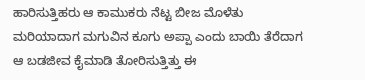ಹಾರಿಸುತ್ತಿಹರು ಆ ಕಾಮುಕರು ನೆಟ್ಟ ಬೀಜ ಮೊಳೆತು ಮರಿಯಾದಾಗ ಮಗುವಿನ ಕೂಗು ಅಪ್ಪಾ ಎಂದು ಬಾಯಿ ತೆರೆದಾಗ ಆ ಬಡಜೀವ ಕೈಮಾಡಿ ತೋರಿಸುತ್ತಿತ್ತು ಈ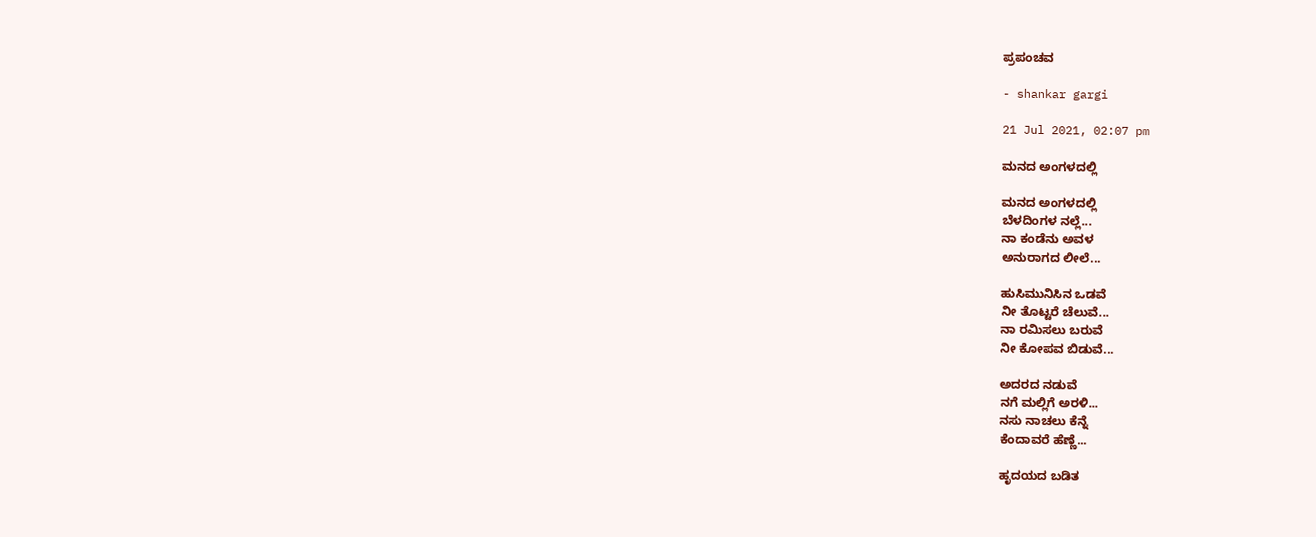ಪ್ರಪಂಚವ

- shankar gargi

21 Jul 2021, 02:07 pm

ಮನದ ಅಂಗಳದಲ್ಲಿ

ಮನದ ಅಂಗಳದಲ್ಲಿ
ಬೆಳದಿಂಗಳ ನಲ್ಲೆ...
ನಾ ಕಂಡೆನು ಅವಳ
ಅನುರಾಗದ ಲೀಲೆ...

ಹುಸಿಮುನಿಸಿನ ಒಡವೆ
ನೀ ತೊಟ್ಟರೆ ಚೆಲುವೆ...
ನಾ ರಮಿಸಲು ಬರುವೆ
ನೀ ಕೋಪವ ಬಿಡುವೆ...

ಅದರದ ನಡುವೆ
ನಗೆ ಮಲ್ಲಿಗೆ ಅರಳಿ...
ನಸು ನಾಚಲು ಕೆನ್ನೆ
ಕೆಂದಾವರೆ ಹೆಣ್ಣೆ...

ಹೃದಯದ ಬಡಿತ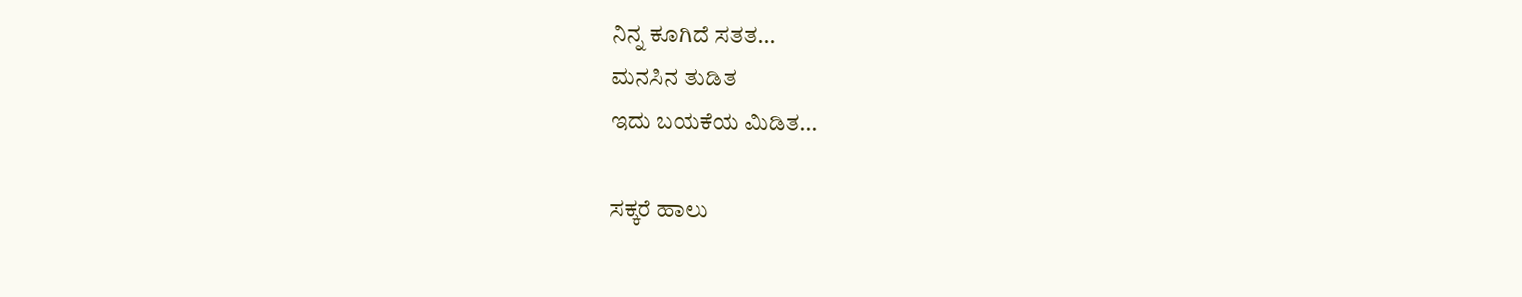ನಿನ್ನ ಕೂಗಿದೆ ಸತತ...
ಮನಸಿನ ತುಡಿತ
ಇದು ಬಯಕೆಯ ಮಿಡಿತ...

ಸಕ್ಕರೆ ಹಾಲು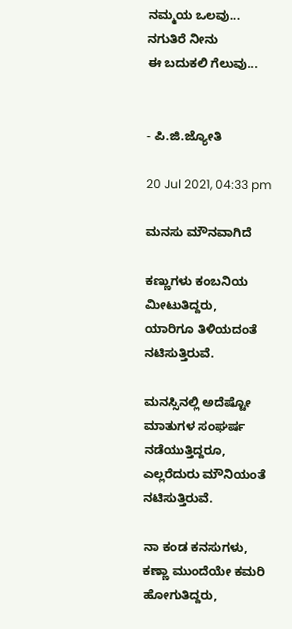ನಮ್ಮಯ ಒಲವು...
ನಗುತಿರೆ ನೀನು
ಈ ಬದುಕಲಿ ಗೆಲುವು...


- ಪಿ.ಜಿ.ಜ್ಯೋತಿ

20 Jul 2021, 04:33 pm

ಮನಸು ಮೌನವಾಗಿದೆ

ಕಣ್ಣುಗಳು ಕಂಬನಿಯ ಮೀಟುತಿದ್ದರು,
ಯಾರಿಗೂ ತಿಳಿಯದಂತೆ ನಟಿಸುತ್ತಿರುವೆ.

ಮನಸ್ಸಿನಲ್ಲಿ ಅದೆಷ್ಟೋ ಮಾತುಗಳ ಸಂಘರ್ಷ ನಡೆಯುತ್ತಿದ್ದರೂ,
ಎಲ್ಲರೆದುರು ಮೌನಿಯಂತೆ ನಟಿಸುತ್ತಿರುವೆ.

ನಾ ಕಂಡ ಕನಸುಗಳು,
ಕಣ್ಣಾ ಮುಂದೆಯೇ ಕಮರಿ ಹೋಗುತಿದ್ದರು,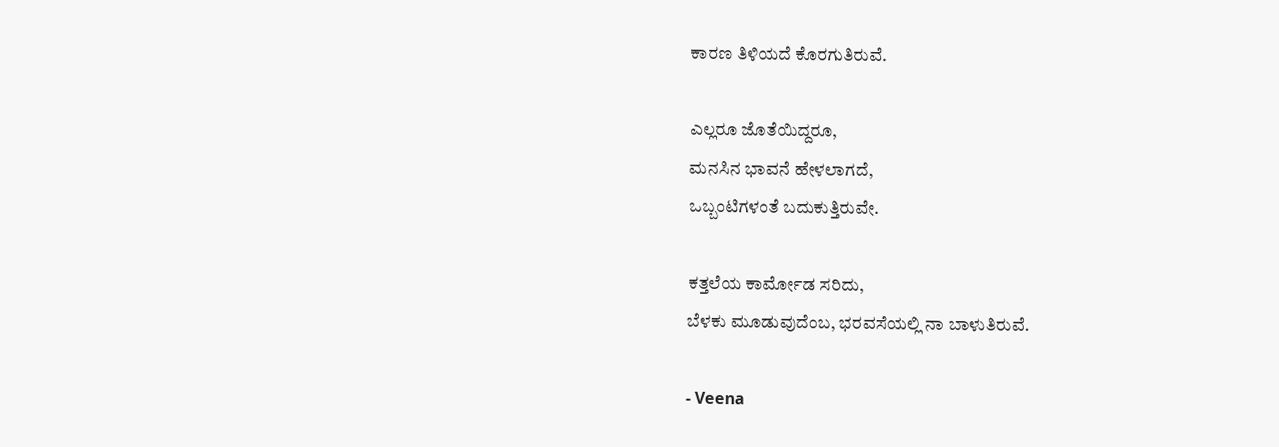ಕಾರಣ ತಿಳಿಯದೆ ಕೊರಗುತಿರುವೆ.

ಎಲ್ಲರೂ ಜೊತೆಯಿದ್ದರೂ,
ಮನಸಿನ ಭಾವನೆ ಹೇಳಲಾಗದೆ,
ಒಬ್ಬಂಟಿಗಳಂತೆ ಬದುಕುತ್ತಿರುವೇ.

ಕತ್ತಲೆಯ ಕಾರ್ಮೋಡ ಸರಿದು,
ಬೆಳಕು ಮೂಡುವುದೆಂಬ, ಭರವಸೆಯಲ್ಲಿ ನಾ ಬಾಳುತಿರುವೆ.

- Veena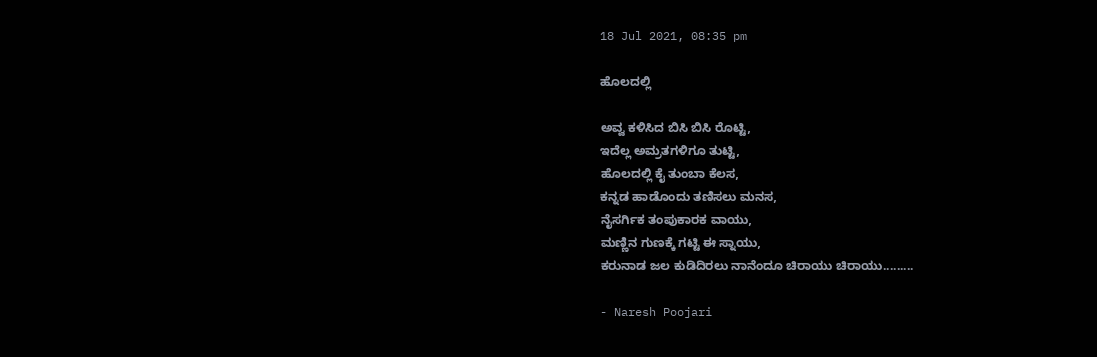18 Jul 2021, 08:35 pm

ಹೊಲದಲ್ಲಿ

ಅವ್ವ ಕಳಿಸಿದ ಬಿಸಿ ಬಿಸಿ ರೊಟ್ಟಿ,
ಇದೆಲ್ಲ ಅಮ್ರತಗಳಿಗೂ ತುಟ್ಟಿ,
ಹೊಲದಲ್ಲಿ ಕೈ ತುಂಬಾ ಕೆಲಸ,
ಕನ್ನಡ ಹಾಡೊಂದು ತಣಿಸಲು ಮನಸ,
ನೈಸರ್ಗಿಕ ತಂಪುಕಾರಕ ವಾಯು,
ಮಣ್ಣಿನ ಗುಣಕ್ಕೆ ಗಟ್ಟಿ ಈ ಸ್ನಾಯು,
ಕರುನಾಡ ಜಲ ಕುಡಿದಿರಲು ನಾನೆಂದೂ ಚಿರಾಯು ಚಿರಾಯು.........

- Naresh Poojari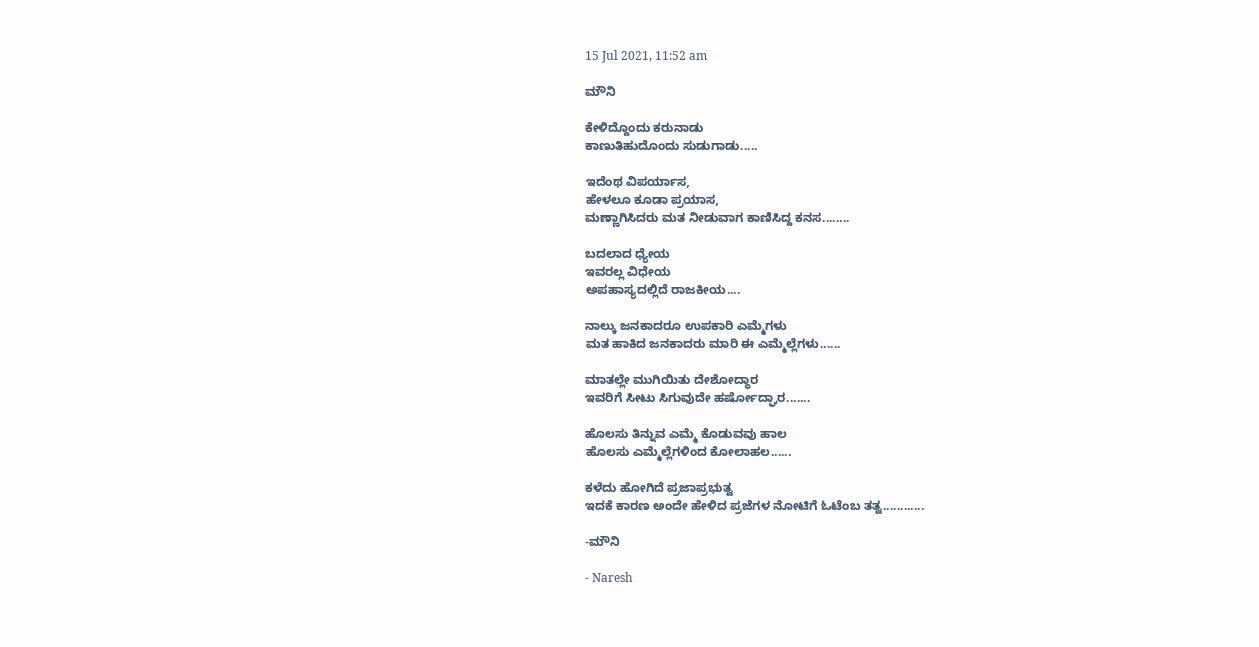15 Jul 2021, 11:52 am

ಮೌನಿ

ಕೇಳಿದ್ದೊಂದು ಕರುನಾಡು
ಕಾಣುತಿಹುದೊಂದು ಸುಡುಗಾಡು.....

ಇದೆಂಥ ವಿಪರ್ಯಾಸ,
ಹೇಳಲೂ ಕೂಡಾ ಪ್ರಯಾಸ,
ಮಣ್ಣಾಗಿಸಿದರು ಮತ ನೀಡುವಾಗ ಕಾಣಿಸಿದ್ದ ಕನಸ........

ಬದಲಾದ ಧ್ಯೇಯ
ಇವರಲ್ಲ ವಿಧೇಯ
ಅಪಹಾಸ್ಯದಲ್ಲಿದೆ ರಾಜಕೀಯ....

ನಾಲ್ಕು ಜನಕಾದರೂ ಉಪಕಾರಿ ಎಮ್ಮೆಗಳು
ಮತ ಹಾಕಿದ ಜನಕಾದರು ಮಾರಿ ಈ ಎಮ್ಮೆಲ್ಲೆಗಳು......

ಮಾತಲ್ಲೇ ಮುಗಿಯಿತು ದೇಶೋದ್ಧಾರ
ಇವರಿಗೆ ಸೀಟು ಸಿಗುವುದೇ ಹರ್ಷೋದ್ಘಾರ.......

ಹೊಲಸು ತಿನ್ನುವ ಎಮ್ಮೆ ಕೊಡುವವು ಹಾಲ
ಹೊಲಸು ಎಮ್ಮೆಲ್ಲೆಗಳಿಂದ ಕೋಲಾಹಲ......

ಕಳೆದು ಹೋಗಿದೆ ಪ್ರಜಾಪ್ರಭುತ್ವ
ಇದಕೆ ಕಾರಣ ಅಂದೇ ಹೇಳಿದ ಪ್ರಜೆಗಳ ನೋಟಿಗೆ ಓಟೆಂಬ ತತ್ವ............

-ಮೌನಿ

- Naresh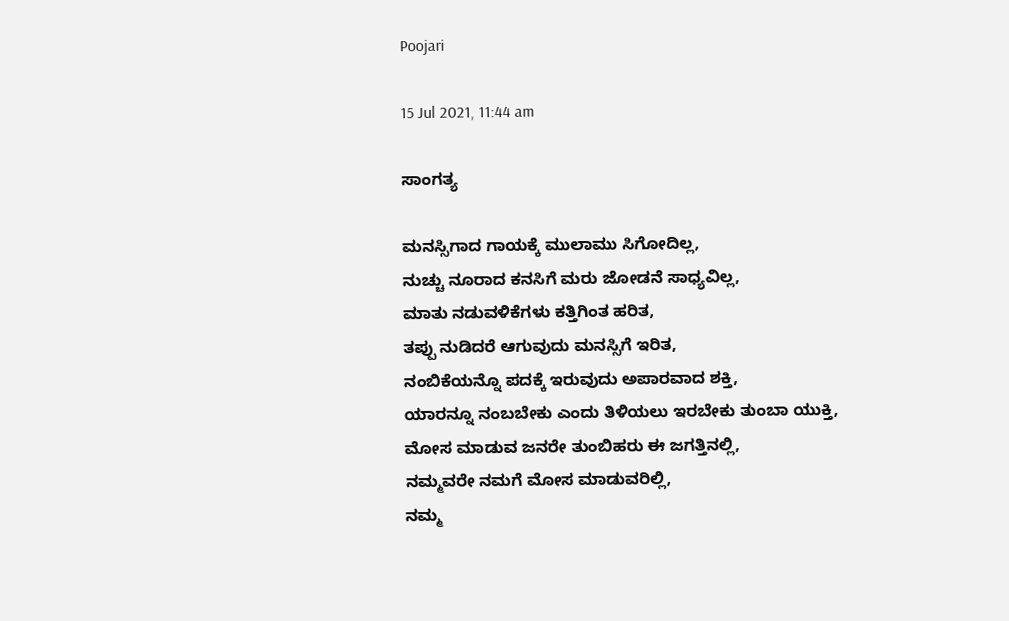Poojari

15 Jul 2021, 11:44 am

ಸಾಂಗತ್ಯ

ಮನಸ್ಸಿಗಾದ ಗಾಯಕ್ಕೆ ಮುಲಾಮು ಸಿಗೋದಿಲ್ಲ,
ನುಚ್ಚು ನೂರಾದ ಕನಸಿಗೆ ಮರು ಜೋಡನೆ ಸಾಧ್ಯವಿಲ್ಲ,
ಮಾತು ನಡುವಳಿಕೆಗಳು ಕತ್ತಿಗಿಂತ ಹರಿತ,
ತಪ್ಪು ನುಡಿದರೆ ಆಗುವುದು ಮನಸ್ಸಿಗೆ ಇರಿತ,
ನಂಬಿಕೆಯನ್ನೊ ಪದಕ್ಕೆ ಇರುವುದು ಅಪಾರವಾದ ಶಕ್ತಿ,
ಯಾರನ್ನೂ ನಂಬಬೇಕು ಎಂದು ತಿಳಿಯಲು ಇರಬೇಕು ತುಂಬಾ ಯುಕ್ತಿ,
ಮೋಸ ಮಾಡುವ ಜನರೇ ತುಂಬಿಹರು ಈ ಜಗತ್ತಿನಲ್ಲಿ,
ನಮ್ಮವರೇ ನಮಗೆ ಮೋಸ ಮಾಡುವರಿಲ್ಲಿ,
ನಮ್ಮ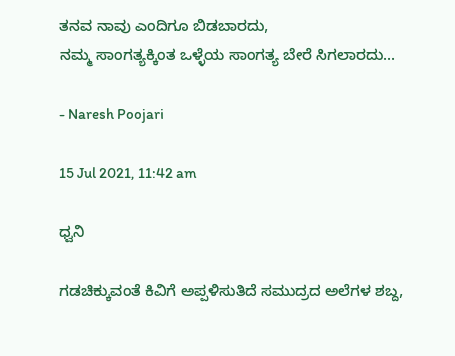ತನವ ನಾವು ಎಂದಿಗೂ ಬಿಡಬಾರದು,
ನಮ್ಮ ಸಾಂಗತ್ಯಕ್ಕಿಂತ ಒಳ್ಳೆಯ ಸಾಂಗತ್ಯ ಬೇರೆ ಸಿಗಲಾರದು...

- Naresh Poojari

15 Jul 2021, 11:42 am

ಧ್ವನಿ

ಗಡಚಿಕ್ಕುವಂತೆ ಕಿವಿಗೆ ಅಪ್ಪಳಿಸುತಿದೆ ಸಮುದ್ರದ ಅಲೆಗಳ ಶಬ್ದ,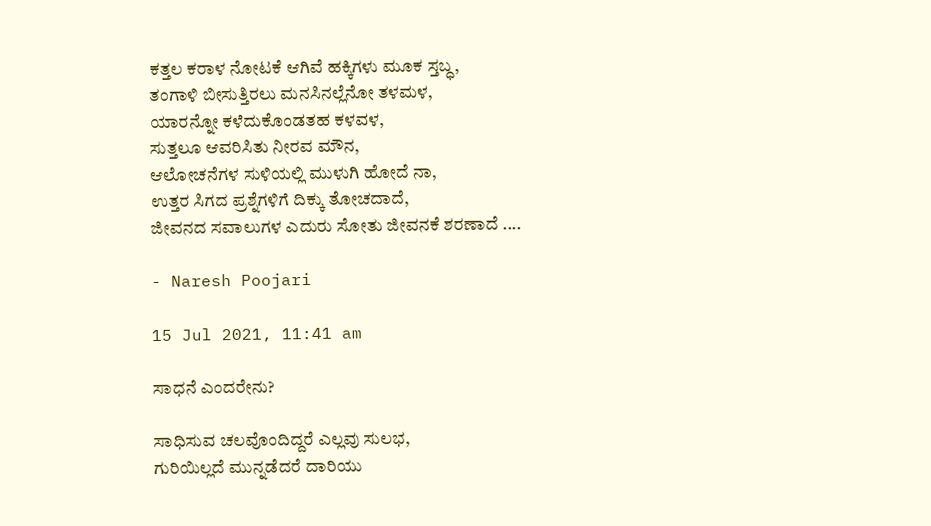ಕತ್ತಲ ಕರಾಳ ನೋಟಕೆ ಆಗಿವೆ ಹಕ್ಕಿಗಳು ಮೂಕ ಸ್ತಬ್ಧ,
ತಂಗಾಳಿ ಬೀಸುತ್ತಿರಲು ಮನಸಿನಲ್ಲೆನೋ ತಳಮಳ,
ಯಾರನ್ನೋ ಕಳೆದುಕೊಂಡತಹ ಕಳವಳ,
ಸುತ್ತಲೂ ಆವರಿಸಿತು ನೀರವ ಮೌನ,
ಆಲೋಚನೆಗಳ ಸುಳಿಯಲ್ಲಿ ಮುಳುಗಿ ಹೋದೆ ನಾ,
ಉತ್ತರ ಸಿಗದ ಪ್ರಶ್ನೆಗಳಿಗೆ ದಿಕ್ಕು ತೋಚದಾದೆ,
ಜೀವನದ ಸವಾಲುಗಳ ಎದುರು ಸೋತು ಜೀವನಕೆ ಶರಣಾದೆ ....

- Naresh Poojari

15 Jul 2021, 11:41 am

ಸಾಧನೆ ಎಂದರೇನು?

ಸಾಧಿಸುವ ಚಲವೊಂದಿದ್ದರೆ ಎಲ್ಲವು ಸುಲಭ,
ಗುರಿಯಿಲ್ಲದೆ ಮುನ್ನಡೆದರೆ ದಾರಿಯು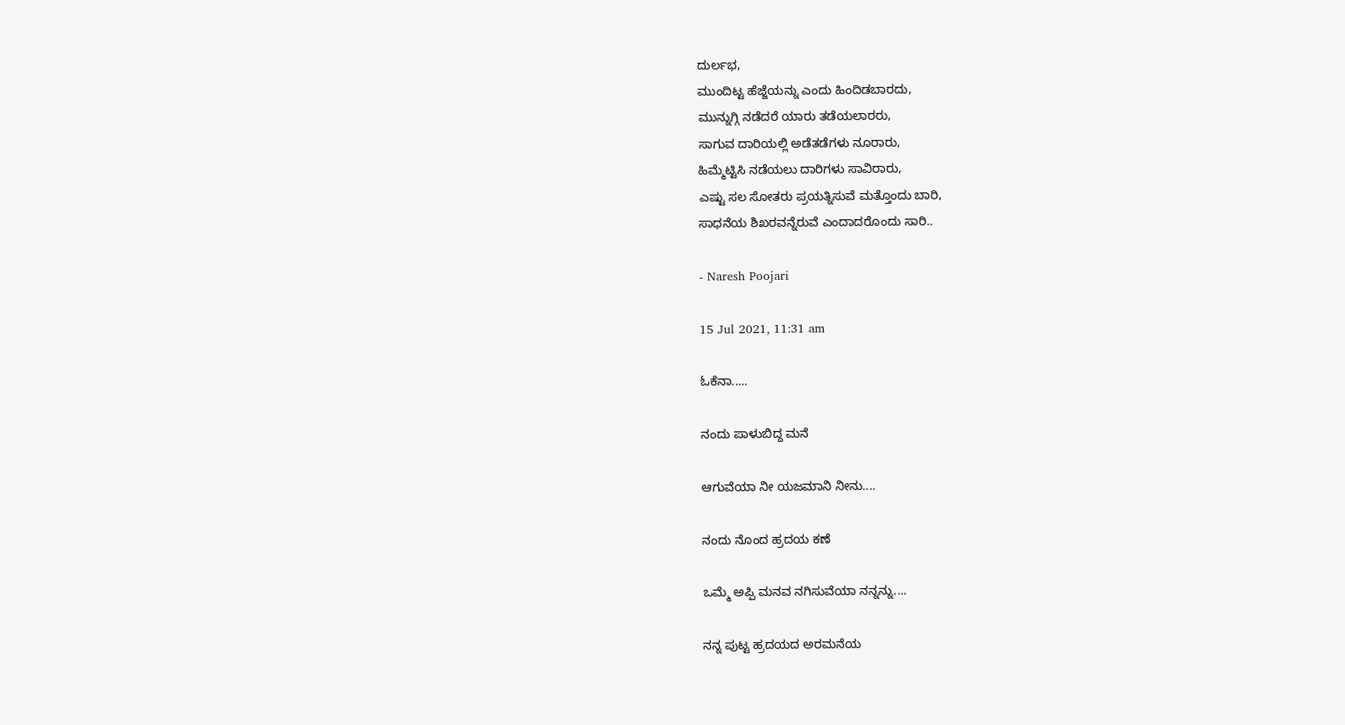ದುರ್ಲಭ,
ಮುಂದಿಟ್ಟ ಹೆಜ್ಜೆಯನ್ನು ಎಂದು ಹಿಂದಿಡಬಾರದು,
ಮುನ್ನುಗ್ಗಿ ನಡೆದರೆ ಯಾರು ತಡೆಯಲಾರರು,
ಸಾಗುವ ದಾರಿಯಲ್ಲಿ ಅಡೆತಡೆಗಳು ನೂರಾರು,
ಹಿಮ್ಮೆಟ್ಟಿಸಿ ನಡೆಯಲು ದಾರಿಗಳು ಸಾವಿರಾರು,
ಎಷ್ಟು ಸಲ ಸೋತರು ಪ್ರಯತ್ನಿಸುವೆ ಮತ್ತೊಂದು ಬಾರಿ,
ಸಾಧನೆಯ ಶಿಖರವನ್ನೆರುವೆ ಎಂದಾದರೊಂದು ಸಾರಿ..

- Naresh Poojari

15 Jul 2021, 11:31 am

ಓಕೆನಾ.....

ನಂದು ಪಾಳುಬಿದ್ದ ಮನೆ

ಆಗುವೆಯಾ ನೀ ಯಜಮಾನಿ ನೀನು....

ನಂದು ನೊಂದ ಹ್ರದಯ ಕಣೆ

ಒಮ್ಮೆ ಅಪ್ಪಿ ಮನವ ನಗಿಸುವೆಯಾ ನನ್ನನ್ನು....

ನನ್ನ ಪುಟ್ಟ ಹ್ರದಯದ ಅರಮನೆಯ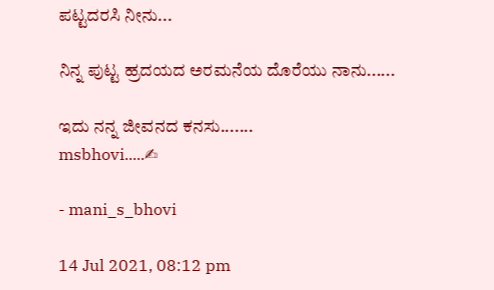ಪಟ್ಟದರಸಿ ನೀನು...

ನಿನ್ನ ಪುಟ್ಟ ಹ್ರದಯದ ಅರಮನೆಯ ದೊರೆಯು ನಾನು......

ಇದು ನನ್ನ ಜೀವನದ ಕನಸು.......
msbhovi.....✍

- mani_s_bhovi

14 Jul 2021, 08:12 pm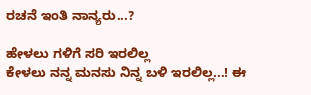ರಚನೆ ಇಂತಿ ನಾನ್ಯರು...?

ಹೇಳಲು ಗಳಿಗೆ ಸರಿ ಇರಲಿಲ್ಲ
ಕೇಳಲು ನನ್ನ ಮನಸು ನಿನ್ನ ಬಳಿ ಇರಲಿಲ್ಲ...! ಈ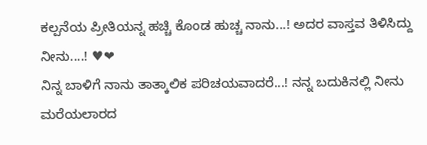ಕಲ್ಪನೆಯ ಪ್ರೀತಿಯನ್ನ ಹಚ್ಚಿ ಕೊಂಡ ಹುಚ್ಚ ನಾನು...! ಅದರ ವಾಸ್ತವ ತಿಳಿಸಿದ್ದು ನೀನು....! ♥❤
ನಿನ್ನ ಬಾಳಿಗೆ ನಾನು ತಾತ್ಕಾಲಿಕ ಪರಿಚಯವಾದರೆ...! ನನ್ನ ಬದುಕಿನಲ್ಲಿ ನೀನು ಮರೆಯಲಾರದ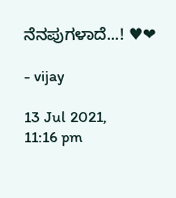ನೆನಪುಗಳಾದೆ...! ♥❤

- vijay

13 Jul 2021, 11:16 pm